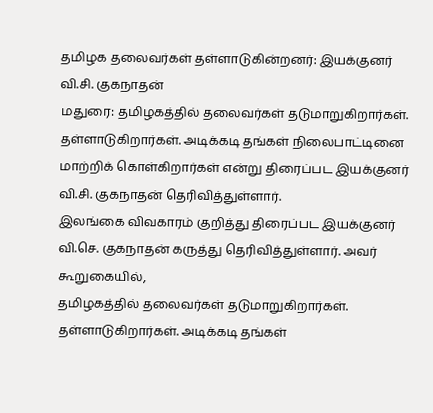தமிழக தலைவர்கள் தள்ளாடுகின்றனர்: இயக்குனர் வி.சி. குகநாதன்
மதுரை: தமிழகத்தில் தலைவர்கள் தடுமாறுகிறார்கள். தள்ளாடுகிறார்கள். அடிக்கடி தங்கள் நிலைபாட்டினை மாற்றிக் கொள்கிறார்கள் என்று திரைப்பட இயக்குனர் வி.சி. குகநாதன் தெரிவித்துள்ளார்.
இலங்கை விவகாரம் குறித்து திரைப்பட இயக்குனர் வி.செ. குகநாதன் கருத்து தெரிவித்துள்ளார். அவர் கூறுகையில்,
தமிழகத்தில் தலைவர்கள் தடுமாறுகிறார்கள். தள்ளாடுகிறார்கள். அடிக்கடி தங்கள்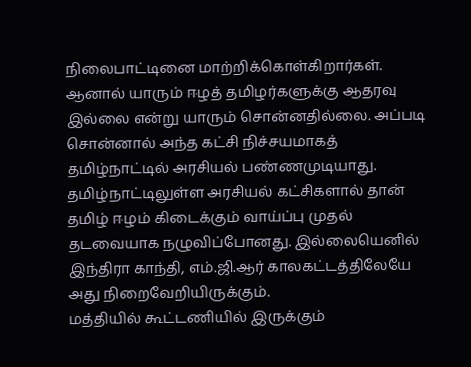நிலைபாட்டினை மாற்றிக்கொள்கிறார்கள். ஆனால் யாரும் ஈழத் தமிழர்களுக்கு ஆதரவு இல்லை என்று யாரும் சொன்னதில்லை. அப்படி சொன்னால் அந்த கட்சி நிச்சயமாகத் தமிழ்நாட்டில் அரசியல் பண்ணமுடியாது.
தமிழ்நாட்டிலுள்ள அரசியல் கட்சிகளால் தான் தமிழ் ஈழம் கிடைக்கும் வாய்ப்பு முதல் தடவையாக நழுவிப்போனது. இல்லையெனில் இந்திரா காந்தி, எம்.ஜி.ஆர் காலகட்டத்திலேயே அது நிறைவேறியிருக்கும்.
மத்தியில் கூட்டணியில் இருக்கும்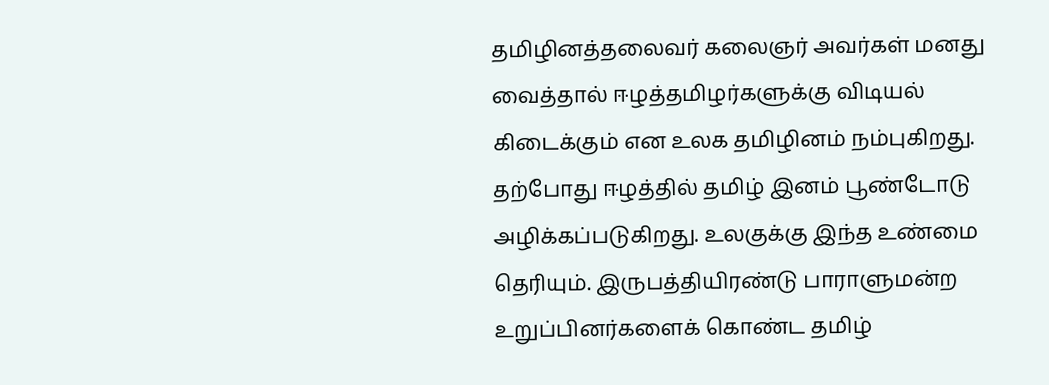தமிழினத்தலைவர் கலைஞர் அவர்கள் மனது வைத்தால் ஈழத்தமிழர்களுக்கு விடியல் கிடைக்கும் என உலக தமிழினம் நம்புகிறது.
தற்போது ஈழத்தில் தமிழ் இனம் பூண்டோடு அழிக்கப்படுகிறது. உலகுக்கு இந்த உண்மை தெரியும். இருபத்தியிரண்டு பாராளுமன்ற உறுப்பினர்களைக் கொண்ட தமிழ்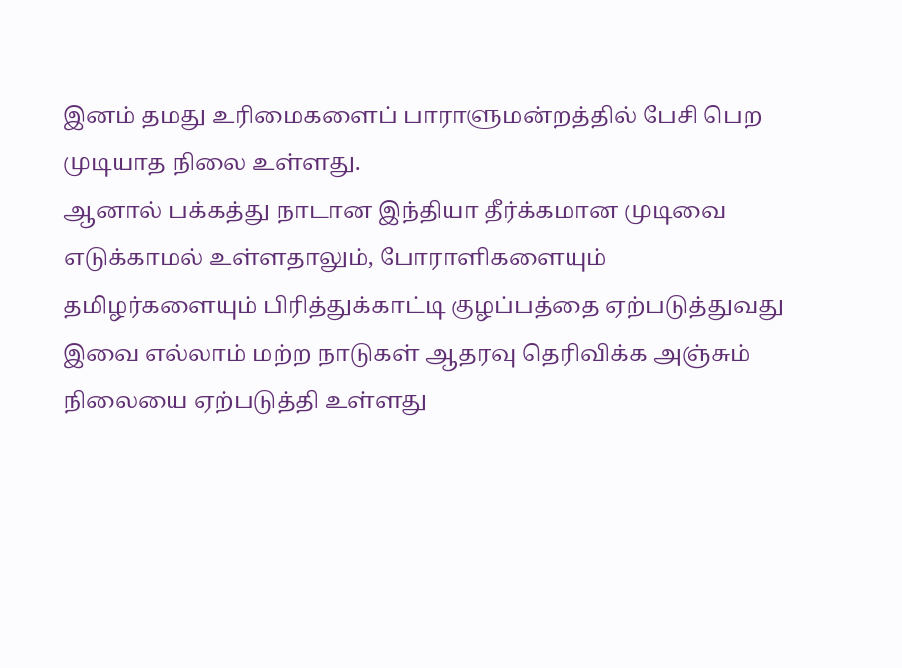இனம் தமது உரிமைகளைப் பாராளுமன்றத்தில் பேசி பெற முடியாத நிலை உள்ளது.
ஆனால் பக்கத்து நாடான இந்தியா தீர்க்கமான முடிவை எடுக்காமல் உள்ளதாலும், போராளிகளையும் தமிழர்களையும் பிரித்துக்காட்டி குழப்பத்தை ஏற்படுத்துவது இவை எல்லாம் மற்ற நாடுகள் ஆதரவு தெரிவிக்க அஞ்சும் நிலையை ஏற்படுத்தி உள்ளது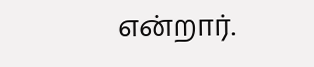என்றார்.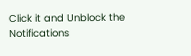Click it and Unblock the Notifications